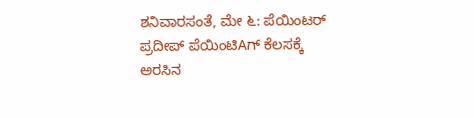ಶನಿವಾರಸಂತೆ, ಮೇ ೬: ಪೆಯಿಂಟರ್ ಪ್ರದೀಪ್ ಪೆಯಿಂಟಿAಗ್ ಕೆಲಸಕ್ಕೆ ಅರಸಿನ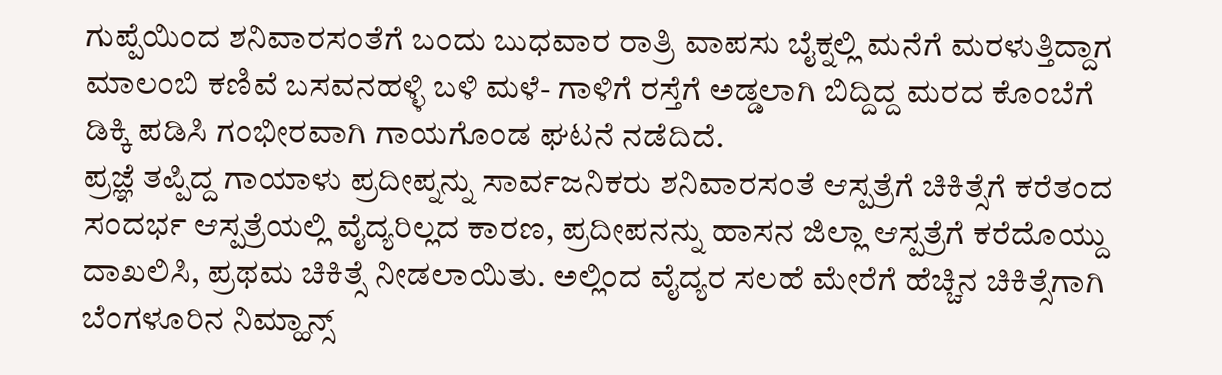ಗುಪ್ಪೆಯಿಂದ ಶನಿವಾರಸಂತೆಗೆ ಬಂದು ಬುಧವಾರ ರಾತ್ರಿ ವಾಪಸು ಬೈಕ್ನಲ್ಲಿ ಮನೆಗೆ ಮರಳುತ್ತಿದ್ದಾಗ ಮಾಲಂಬಿ ಕಣಿವೆ ಬಸವನಹಳ್ಳಿ ಬಳಿ ಮಳೆ- ಗಾಳಿಗೆ ರಸ್ತೆಗೆ ಅಡ್ಡಲಾಗಿ ಬಿದ್ದಿದ್ದ ಮರದ ಕೊಂಬೆಗೆ ಡಿಕ್ಕಿ ಪಡಿಸಿ ಗಂಭೀರವಾಗಿ ಗಾಯಗೊಂಡ ಘಟನೆ ನಡೆದಿದೆ.
ಪ್ರಜ್ಞೆ ತಪ್ಪಿದ್ದ ಗಾಯಾಳು ಪ್ರದೀಪ್ನನ್ನು ಸಾರ್ವಜನಿಕರು ಶನಿವಾರಸಂತೆ ಆಸ್ಪತ್ರೆಗೆ ಚಿಕಿತ್ಸೆಗೆ ಕರೆತಂದ ಸಂದರ್ಭ ಆಸ್ಪತ್ರೆಯಲ್ಲಿ ವೈದ್ಯರಿಲ್ಲದ ಕಾರಣ, ಪ್ರದೀಪನನ್ನು ಹಾಸನ ಜಿಲ್ಲಾ ಆಸ್ಪತ್ರೆಗೆ ಕರೆದೊಯ್ದು ದಾಖಲಿಸಿ, ಪ್ರಥಮ ಚಿಕಿತ್ಸೆ ನೀಡಲಾಯಿತು. ಅಲ್ಲಿಂದ ವೈದ್ಯರ ಸಲಹೆ ಮೇರೆಗೆ ಹೆಚ್ಚಿನ ಚಿಕಿತ್ಸೆಗಾಗಿ ಬೆಂಗಳೂರಿನ ನಿಮ್ಹಾನ್ಸ್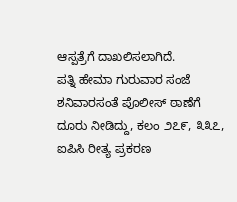ಆಸ್ಪತ್ರೆಗೆ ದಾಖಲಿಸಲಾಗಿದೆ.
ಪತ್ನಿ ಹೇಮಾ ಗುರುವಾರ ಸಂಜೆ ಶನಿವಾರಸಂತೆ ಪೊಲೀಸ್ ಠಾಣೆಗೆ ದೂರು ನೀಡಿದ್ದು, ಕಲಂ ೨೭೯, ೩೩೭, ಐಪಿಸಿ ರೀತ್ಯ ಪ್ರಕರಣ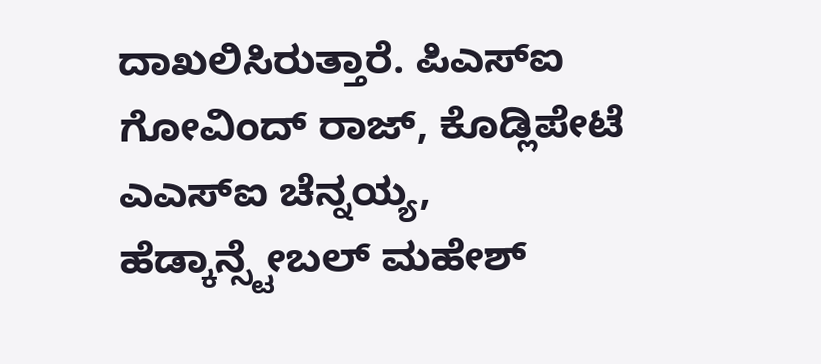ದಾಖಲಿಸಿರುತ್ತಾರೆ. ಪಿಎಸ್ಐ ಗೋವಿಂದ್ ರಾಜ್, ಕೊಡ್ಲಿಪೇಟೆ ಎಎಸ್ಐ ಚೆನ್ನಯ್ಯ, ಹೆಡ್ಕಾನ್ಸ್ಟೇಬಲ್ ಮಹೇಶ್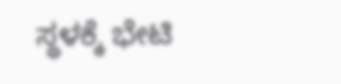ಸ್ಥಳಕ್ಕೆ ಭೇಟಿ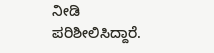ನೀಡಿ ಪರಿಶೀಲಿಸಿದ್ದಾರೆ.